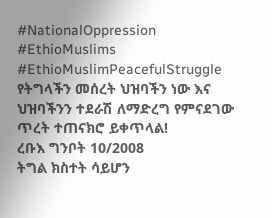#NationalOppression #EthioMuslims #EthioMuslimPeacefulStruggle
የትግላችን መሰረት ህዝባችን ነው እና ህዝባችንን ተደራሽ ለማድረግ የምናደገው ጥረት ተጠናክሮ ይቀጥላል!
ረቡእ ግንቦት 10/2008
ትግል ክስተት ሳይሆን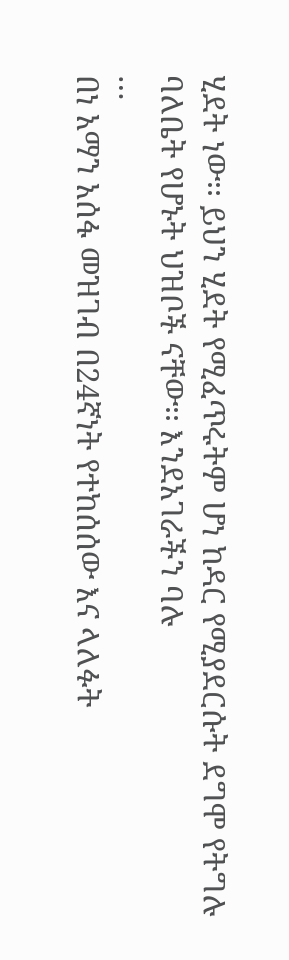ሂደት ነው፡፡ ይህን ሂደት የሚፈጥሩትም ሆነ ከዳር የሚያደርሱት ደግሞ የትግሉ ባለቤት የሆኑት ህዝቦች ናቸው፡፡ እንደአገራችን ባሉ
…
በነ አማን አሰፋ መዝገብ በ24ኛነት የተከሰሰው እና ላለፉት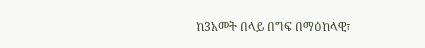ከ3አመት በላይ በግፍ በማዕከላዊ፣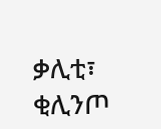ቃሊቲ፣ ቂሊንጦ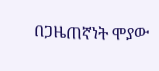በጋዜጠኛነት ሞያው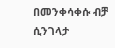በመንቀሳቀሱ ብቻ ሲንገላታ